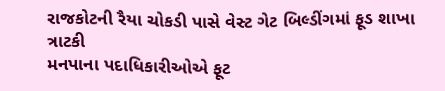રાજકોટની રૈયા ચોકડી પાસે વેસ્ટ ગેટ બિલ્ડીંગમાં ફૂડ શાખા ત્રાટકી
મનપાના પદાધિકારીઓએ ફૂટ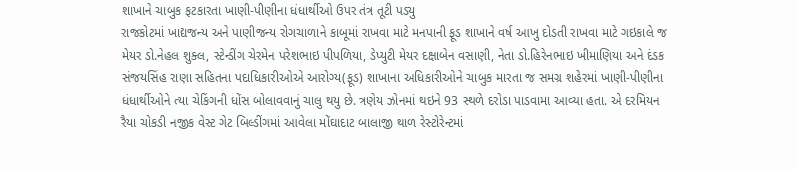શાખાને ચાબુક ફટકારતા ખાણી-પીણીના ધંધાર્થીઓ ઉપર તંત્ર તૂટી પડ્યુ
રાજકોટમાં ખાદ્યજન્ય અને પાણીજન્ય રોગચાળાને કાબૂમાં રાખવા માટે મનપાની ફૂડ શાખાને વર્ષ આખુ દોડતી રાખવા માટે ગઇકાલે જ મેયર ડો.નેહલ શુક્લ, સ્ટેન્ડીંગ ચેરમેન પરેશભાઇ પીપળિયા, ડેપ્યુટી મેયર દક્ષાબેન વસાણી, નેતા ડો.હિરેનભાઇ ખીમાણિયા અને દંડક સંજયસિંહ રાણા સહિતના પદાધિકારીઓએ આરોગ્ય(ફૂડ) શાખાના અધિકારીઓને ચાબુક મારતા જ સમગ્ર શહેરમાં ખાણી-પીણીના ધંધાર્થીઓને ત્યા ચેકિંગની ધોંસ બોલાવવાનું ચાલુ થયુ છે. ત્રણેય ઝોનમાં થઇને 93 સ્થળે દરોડા પાડવામા આવ્યા હતા. એ દરમિયન રૈયા ચોકડી નજીક વેસ્ટ ગેટ બિલ્ડીંગમાં આવેલા મોંઘાદાટ બાલાજી થાળ રેસ્ટોરેન્ટમાં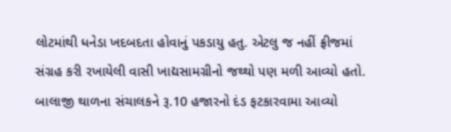લોટમાંથી ધનેડા ખદબદતા હોવાનું પકડાયુ હતુ. એટલુ જ નહીં ફ્રીજમાં સંગ્રહ કરી રખાયેલી વાસી ખાદ્યસામગ્રીનો જથ્થો પણ મળી આવ્યો હતો. બાલાજી થાળના સંચાલકને રૂ.10 હજારનો દંડ ફટકારવામા આવ્યો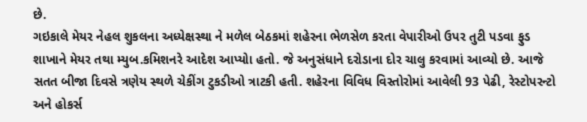છે.
ગઇકાલે મેયર નેહલ શુકલના અધ્યેક્ષસ્થા ને મળેલ બેઠકમાં શહેરના ભેળસેળ કરતા વેપારીઓ ઉપર તુટી પડવા ફુડ શાખાને મેયર તથા મ્યુબ.કમિશનરે આદેશ આપ્યોા હતો. જે અનુસંધાને દરોડાના દોર ચાલુ કરવામાં આવ્યો છે. આજે સતત બીજા દિવસે ત્રણેય સ્થળે ચેકીંગ ટુકડીઓ ત્રાટકી હતી. શહેરના વિવિધ વિસ્તોરોમાં આવેલી 93 પેઢી, રેસ્ટોપરન્ટો અને હોકર્સ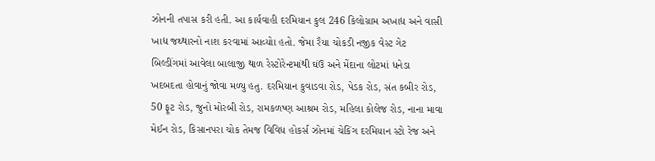ઝોનની તપાસ કરી હતી. આ કાર્યવાહી દરમિયાન કુલ 246 કિલોગ્રામ અખાદ્ય અને વાસી ખાદ્ય જથ્થારનો નાશ કરવામાં આવ્યોા હતો. જેમા રૈયા ચોકડી નજીક વેસ્ટ ગેટ બિલ્ડીંગમાં આવેલા બાલાજી થાળ રેસ્ટોરેન્ટમાંથી ઘંઉ અને મેંદાના લોટમાં ધનેડા ખદબદતા હોવાનું જોવા મળ્યુ હતુ. દરમિયાન કુવાડવા રોડ, પેડક રોડ, સંત કબીર રોડ, 50 ફૂટ રોડ, જુનો મોરબી રોડ, રામકળષ્ણ આશ્રમ રોડ, મહિલા કોલેજ રોડ, નાના માવા મેઈન રોડ, કિસાનપરા ચોક તેમજ વિવિધ હોકર્સ ઝોનમાં ચેકિંગ દરમિયાન સ્ટો રેજ અને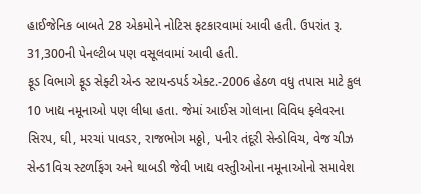હાઈજેનિક બાબતે 28 એકમોને નોટિસ ફટકારવામાં આવી હતી. ઉપરાંત રૂ. 31,300ની પેનલ્ટીબ પણ વસૂલવામાં આવી હતી.
ફૂડ વિભાગે ફૂડ સેફ્ટી એન્ડ સ્ટાયન્ડપર્ડ એક્ટ.-2006 હેઠળ વધુ તપાસ માટે કુલ 10 ખાદ્ય નમૂનાઓ પણ લીધા હતા. જેમાં આઈસ ગોલાના વિવિધ ફ્લેવરના સિરપ, ઘી, મરચાં પાવડર, રાજભોગ મઠ્ઠો, પનીર તંદૂરી સેન્ડોવિચ, વેજ ચીઝ સેન્ડ1વિચ સ્ટળફિંગ અને થાબડી જેવી ખાદ્ય વસ્તુીઓના નમૂનાઓનો સમાવેશ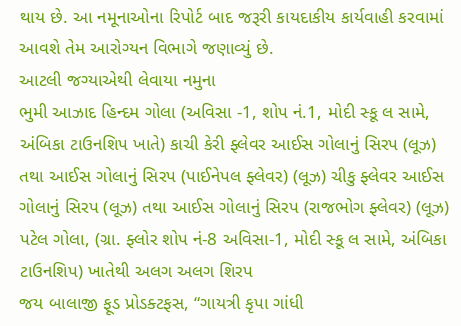થાય છે. આ નમૂનાઓના રિપોર્ટ બાદ જરૂરી કાયદાકીય કાર્યવાહી કરવામાં આવશે તેમ આરોગ્યન વિભાગે જણાવ્યું છે.
આટલી જગ્યાએથી લેવાયા નમુના
ભુમી આઝાદ હિન્દમ ગોલા (અવિસા -1, શોપ નં.1, મોદી સ્કૂ લ સામે, અંબિકા ટાઉનશિપ ખાતે) કાચી કેરી ફ્લેવર આઈસ ગોલાનું સિરપ (લૂઝ) તથા આઈસ ગોલાનું સિરપ (પાઈનેપલ ફ્લેવર) (લૂઝ) ચીકુ ફ્લેવર આઈસ ગોલાનું સિરપ (લૂઝ) તથા આઈસ ગોલાનું સિરપ (રાજભોગ ફ્લેવર) (લૂઝ)
પટેલ ગોલા, (ગ્રા. ફ્લોર શોપ નં-8 અવિસા-1, મોદી સ્કૂ લ સામે, અંબિકા ટાઉનશિપ) ખાતેથી અલગ અલગ શિરપ
જય બાલાજી ફૂડ પ્રોડક્ટફસ, “ગાયત્રી કૃપા ગાંધી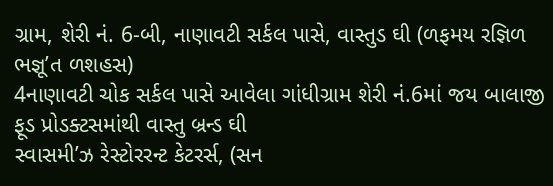ગ્રામ, શેરી નં. 6-બી, નાણાવટી સર્કલ પાસે, વાસ્તુડ ઘી (ળફમય રજ્ઞિળ ભજ્ઞૂ’ત ળશહસ)
4નાણાવટી ચોક સર્કલ પાસે આવેલા ગાંધીગ્રામ શેરી નં.6માં જય બાલાજી ફૂડ પ્રોડક્ટસમાંથી વાસ્તુ બ્રન્ડ ઘી
સ્વાસમી’ઝ રેસ્ટોરરન્ટ કેટરર્સ, (સન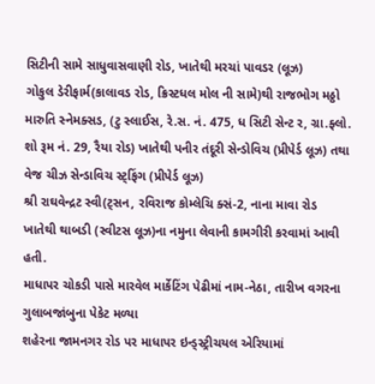સિટીની સામે સાધુવાસવાણી રોડ, ખાતેથી મરચાં પાવડર (લૂઝ)
ગોકુલ ડેરીફાર્મ(કાલાવડ રોડ, ક્રિસ્ટધલ મોલ ની સામે)થી રાજભોગ મઠ્ઠો
મારુતિ સ્નેમક્સડ, (ટુ સ્લાઈસ, રે.સ. નં. 475, ધ સિટી સેન્ટ ર, ગ્રા.ફ્લો. શો રૂમ નં. 29, રૈયા રોડ) ખાતેથી પનીર તંદૂરી સેન્ડોવિચ (પ્રીપેર્ડ લૂઝ) તથા વેજ ચીઝ સેન્ડાવિચ સ્ટ્ફિંગ (પ્રીપેર્ડ લૂઝ)
શ્રી રાઘવેન્દ્રટ સ્વી(ટ્સન, રવિરાજ કોમ્લેચિ ક્સં-2, નાના માવા રોડ ખાતેથી થાબડી (સ્વીટસ લૂઝ)ના નમુના લેવાની કામગીરી કરવામાં આવી હતી.
માધાપર ચોકડી પાસે મારવેલ માર્કેટિંગ પેઢીમાં નામ-નેઠા, તારીખ વગરના ગુલાબજાંબુના પેકેટ મળ્યા
શહેરના જામનગર રોડ પર માધાપર ઇન્ડ્સ્ટ્રીચયલ એરિયામાં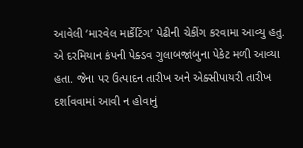આવેલી ‘મારવેલ માર્કેટિંગ’ પેઢીની ચેકીંગ કરવામા આવ્યુ હતુ. એ દરમિયાન કંપની પેક્ડવ ગુલાબજાંબુના પેકેટ મળી આવ્યા હતા. જેના પર ઉત્પાદન તારીખ અને એક્સીપાયરી તારીખ દર્શાવવામાં આવી ન હોવાનું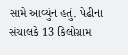સામે આવ્યુંન હતું. પેઢીના સંચાલકે 13 કિલોગ્રામ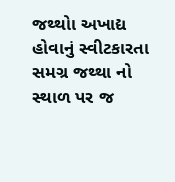જથ્થોા અખાદ્ય હોવાનું સ્વીટકારતા સમગ્ર જથ્થા નો સ્થાળ પર જ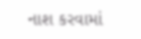નાશ કરવામાં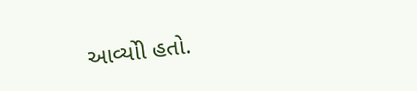આવ્યોી હતો.